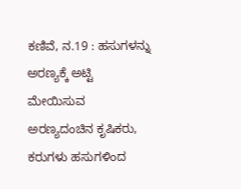ಕಣಿವೆ, ನ.19 : ಹಸುಗಳನ್ನು ಅರಣ್ಯಕ್ಕೆ ಅಟ್ಟಿ ಮೇಯಿಸುವ ಅರಣ್ಯದಂಚಿನ ಕೃಷಿಕರು, ಕರುಗಳು ಹಸುಗಳಿಂದ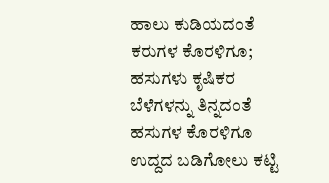ಹಾಲು ಕುಡಿಯದಂತೆ ಕರುಗಳ ಕೊರಳಿಗೂ; ಹಸುಗಳು ಕೃಷಿಕರ ಬೆಳೆಗಳನ್ನು ತಿನ್ನದಂತೆ ಹಸುಗಳ ಕೊರಳಿಗೂ ಉದ್ದದ ಬಡಿಗೋಲು ಕಟ್ಟಿ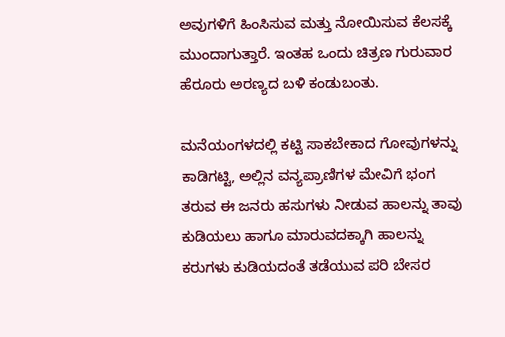ಅವುಗಳಿಗೆ ಹಿಂಸಿಸುವ ಮತ್ತು ನೋಯಿಸುವ ಕೆಲಸಕ್ಕೆ ಮುಂದಾಗುತ್ತಾರೆ. ಇಂತಹ ಒಂದು ಚಿತ್ರಣ ಗುರುವಾರ ಹೆರೂರು ಅರಣ್ಯದ ಬಳಿ ಕಂಡುಬಂತು.

ಮನೆಯಂಗಳದಲ್ಲಿ ಕಟ್ಟಿ ಸಾಕಬೇಕಾದ ಗೋವುಗಳನ್ನು ಕಾಡಿಗಟ್ಟಿ, ಅಲ್ಲಿನ ವನ್ಯಪ್ರಾಣಿಗಳ ಮೇವಿಗೆ ಭಂಗ ತರುವ ಈ ಜನರು ಹಸುಗಳು ನೀಡುವ ಹಾಲನ್ನು ತಾವು ಕುಡಿಯಲು ಹಾಗೂ ಮಾರುವದಕ್ಕಾಗಿ ಹಾಲನ್ನು ಕರುಗಳು ಕುಡಿಯದಂತೆ ತಡೆಯುವ ಪರಿ ಬೇಸರ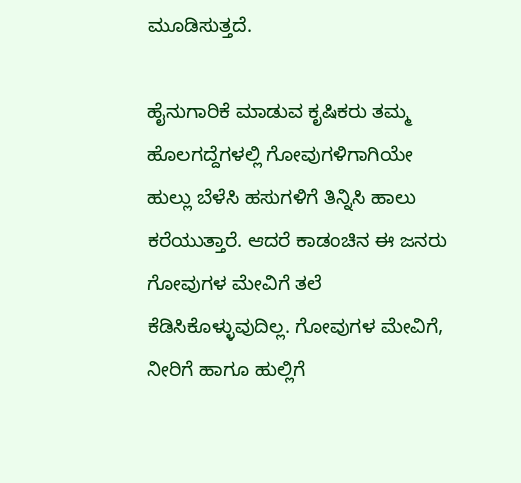ಮೂಡಿಸುತ್ತದೆ.

ಹೈನುಗಾರಿಕೆ ಮಾಡುವ ಕೃಷಿಕರು ತಮ್ಮ ಹೊಲಗದ್ದೆಗಳಲ್ಲಿ ಗೋವುಗಳಿಗಾಗಿಯೇ ಹುಲ್ಲು ಬೆಳೆಸಿ ಹಸುಗಳಿಗೆ ತಿನ್ನಿಸಿ ಹಾಲು ಕರೆಯುತ್ತಾರೆ. ಆದರೆ ಕಾಡಂಚಿನ ಈ ಜನರು ಗೋವುಗಳ ಮೇವಿಗೆ ತಲೆ ಕೆಡಿಸಿಕೊಳ್ಳುವುದಿಲ್ಲ. ಗೋವುಗಳ ಮೇವಿಗೆ, ನೀರಿಗೆ ಹಾಗೂ ಹುಲ್ಲಿಗೆ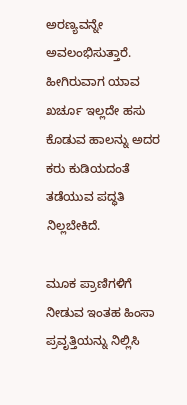ಅರಣ್ಯವನ್ನೇ ಅವಲಂಭಿಸುತ್ತಾರೆ. ಹೀಗಿರುವಾಗ ಯಾವ ಖರ್ಚೂ ಇಲ್ಲದೇ ಹಸು ಕೊಡುವ ಹಾಲನ್ನು ಅದರ ಕರು ಕುಡಿಯದಂತೆ ತಡೆಯುವ ಪದ್ಧತಿ ನಿಲ್ಲಬೇಕಿದೆ.

ಮೂಕ ಪ್ರಾಣಿಗಳಿಗೆ ನೀಡುವ ಇಂತಹ ಹಿಂಸಾ ಪ್ರವೃತ್ತಿಯನ್ನು ನಿಲ್ಲಿಸಿ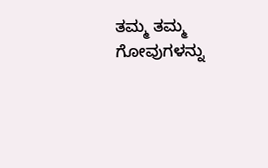ತಮ್ಮ ತಮ್ಮ ಗೋವುಗಳನ್ನು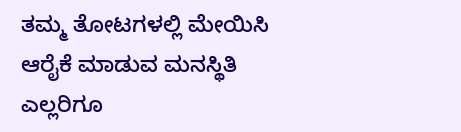ತಮ್ಮ ತೋಟಗಳಲ್ಲಿ ಮೇಯಿಸಿ ಆರೈಕೆ ಮಾಡುವ ಮನಸ್ಥಿತಿ ಎಲ್ಲರಿಗೂ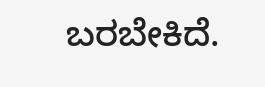ಬರಬೇಕಿದೆ.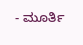- ಮೂರ್ತಿ